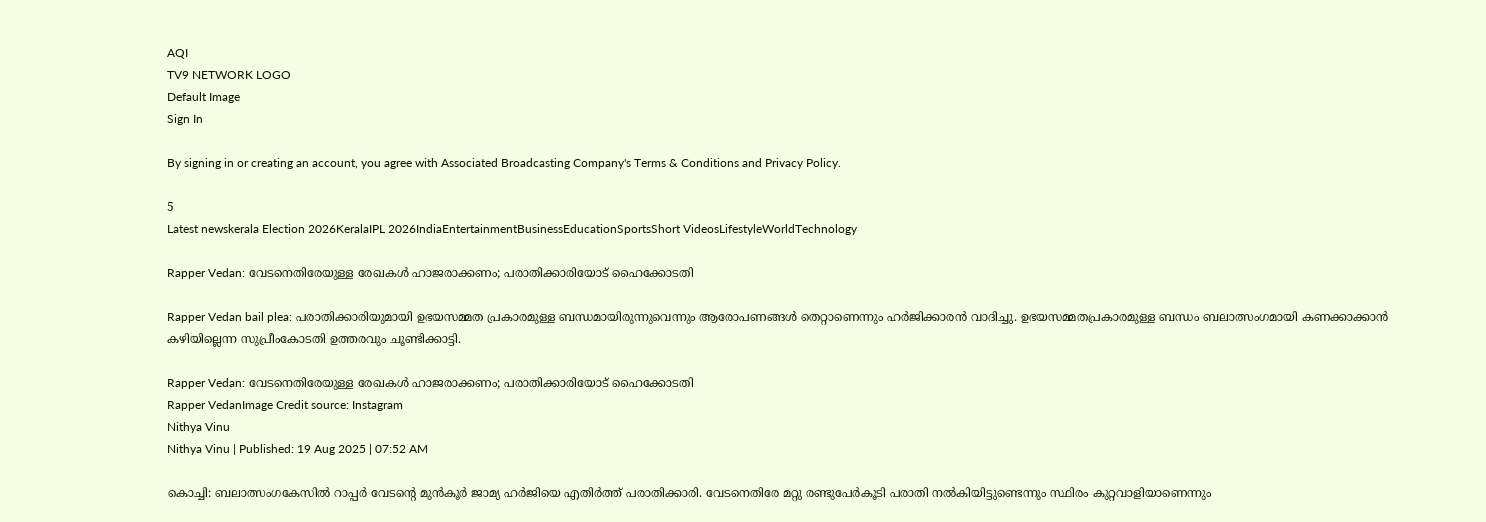AQI
TV9 NETWORK LOGO
Default Image
Sign In

By signing in or creating an account, you agree with Associated Broadcasting Company's Terms & Conditions and Privacy Policy.

5
Latest newskerala Election 2026KeralaIPL 2026IndiaEntertainmentBusinessEducationSportsShort VideosLifestyleWorldTechnology

Rapper Vedan: വേടനെതിരേയുള്ള രേഖകള്‍ ഹാജരാക്കണം; പരാതിക്കാരിയോട് ഹൈക്കോടതി

Rapper Vedan bail plea: പരാതിക്കാരിയുമായി ഉഭയസമ്മത പ്രകാരമുള്ള ബന്ധമായിരുന്നുവെന്നും ആരോപണങ്ങൾ തെറ്റാണെന്നും ഹർജിക്കാരൻ വാദിച്ചു. ഉഭയസമ്മതപ്രകാരമുള്ള ബന്ധം ബലാത്സംഗമായി കണക്കാക്കാൻ കഴിയില്ലെന്ന സുപ്രീംകോടതി ഉത്തരവും ചൂണ്ടിക്കാട്ടി.

Rapper Vedan: വേടനെതിരേയുള്ള രേഖകള്‍ ഹാജരാക്കണം; പരാതിക്കാരിയോട് ഹൈക്കോടതി
Rapper VedanImage Credit source: Instagram
Nithya Vinu
Nithya Vinu | Published: 19 Aug 2025 | 07:52 AM

കൊച്ചി: ബലാത്സംഗകേസിൽ റാപ്പർ വേടന്റെ മുൻകൂർ ജാമ്യ ഹർജിയെ എതിർത്ത് പരാതിക്കാരി. വേടനെതിരേ മറ്റു രണ്ടുപേര്‍കൂടി പരാതി നല്‍കിയിട്ടുണ്ടെന്നും സ്ഥിരം കുറ്റവാളിയാണെന്നും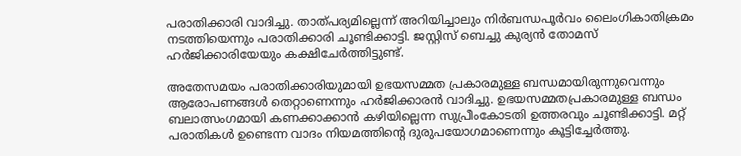പരാതിക്കാരി വാദിച്ചു. താത്പര്യമില്ലെന്ന് അറിയിച്ചാലും നിര്‍ബന്ധപൂര്‍വം ലൈംഗികാതിക്രമം നടത്തിയെന്നും പരാതിക്കാരി ചൂണ്ടിക്കാട്ടി. ജസ്റ്റിസ് ബെച്ചു കുര്യന്‍ തോമസ് ഹര്‍ജിക്കാരിയേയും കക്ഷിചേര്‍ത്തിട്ടുണ്ട്.

അതേസമയം പരാതിക്കാരിയുമായി ഉഭയസമ്മത പ്രകാരമുള്ള ബന്ധമായിരുന്നുവെന്നും ആരോപണങ്ങൾ തെറ്റാണെന്നും ഹർജിക്കാരൻ വാദിച്ചു. ഉഭയസമ്മതപ്രകാരമുള്ള ബന്ധം ബലാത്സംഗമായി കണക്കാക്കാൻ കഴിയില്ലെന്ന സുപ്രീംകോടതി ഉത്തരവും ചൂണ്ടിക്കാട്ടി. മറ്റ് പരാതികള്‍ ഉണ്ടെന്ന വാദം നിയമത്തിന്റെ ദുരുപയോഗമാണെന്നും കൂട്ടിച്ചേർത്തു.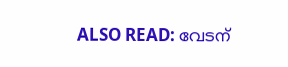ALSO READ: വേടന്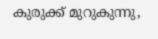കുരുക്ക് മുറുകുന്നു,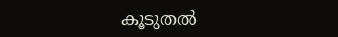കൂടുതല്‍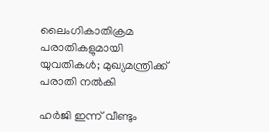ലൈംഗികാതിക്രമ പരാതികളുമായി യുവതികള്‍; മുഖ്യമന്ത്രിക്ക് പരാതി നല്‍കി

ഹർജി ഇന്ന് വീണ്ടും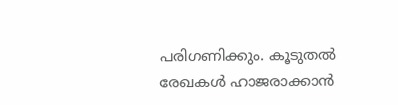പരിഗണിക്കും. കൂടുതല്‍ രേഖകള്‍ ഹാജരാക്കാന്‍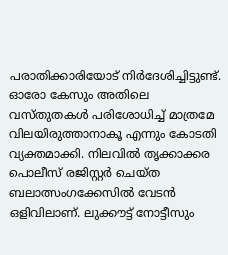പരാതിക്കാരിയോട് നിര്‍ദേശിച്ചിട്ടുണ്ട്. ഓരോ കേസും അതിലെ വസ്തുതകള്‍ പരിശോധിച്ച് മാത്രമേ വിലയിരുത്താനാകൂ എന്നും കോടതി വ്യക്തമാക്കി. നിലവിൽ തൃക്കാക്കര പൊലീസ് രജിസ്റ്റർ ചെയ്ത ബലാത്സംഗക്കേസിൽ വേടൻ ഒളിവിലാണ്. ലുക്കൗട്ട് നോട്ടീസും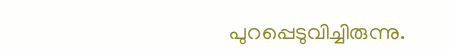പുറപ്പെടുവിച്ചിരുന്നു.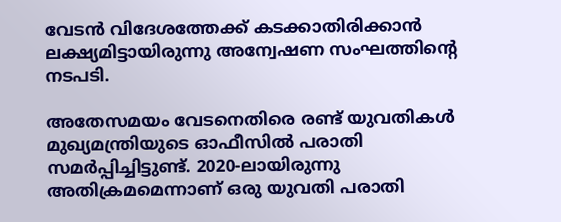വേടൻ വിദേശത്തേക്ക് കടക്കാതിരിക്കാൻ ലക്ഷ്യമിട്ടായിരുന്നു അന്വേഷണ സംഘത്തിന്റെ നടപടി.

അതേസമയം വേടനെതിരെ രണ്ട് യുവതികൾ മുഖ്യമന്ത്രിയുടെ ഓഫീസിൽ പരാതി സമർപ്പിച്ചിട്ടുണ്ട്. 2020-ലായിരുന്നു അതിക്രമമെന്നാണ് ഒരു യുവതി പരാതി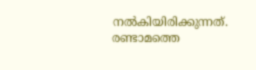നൽകിയിരിക്കുന്നത്. രണ്ടാമത്തെ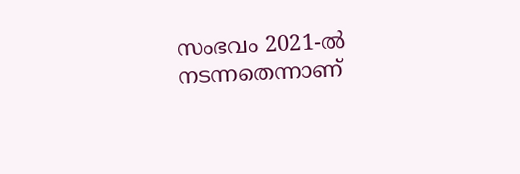സംഭവം 2021-ൽ നടന്നതെന്നാണ്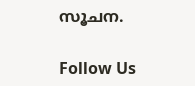സൂചന.

Follow Us